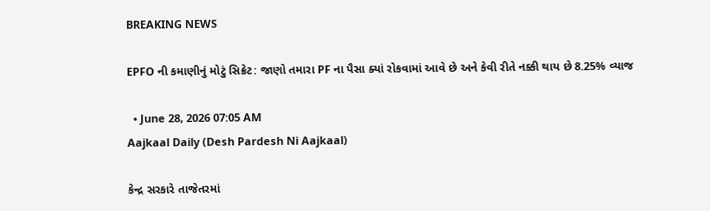BREAKING NEWS

EPFO ની કમાણીનું મોટું સિક્રેટ: જાણો તમારા PF ના પૈસા ક્યાં રોકવામાં આવે છે અને કેવી રીતે નક્કી થાય છે 8.25% વ્યાજ

  • June 28, 2026 07:05 AM
Aajkaal Daily (Desh Pardesh Ni Aajkaal)

કેન્દ્ર સરકારે તાજેતરમાં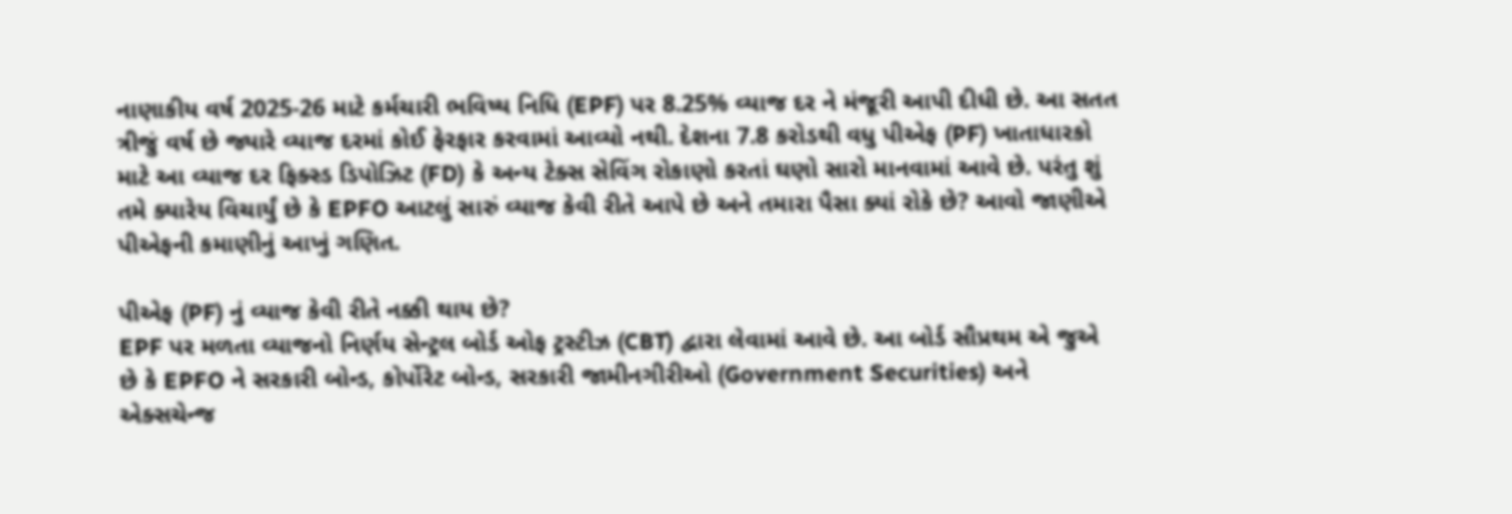નાણાકીય વર્ષ 2025-26 માટે કર્મચારી ભવિષ્ય નિધિ (EPF) પર 8.25% વ્યાજ દર ને મંજૂરી આપી દીધી છે. આ સતત ત્રીજું વર્ષ છે જ્યારે વ્યાજ દરમાં કોઈ ફેરફાર કરવામાં આવ્યો નથી. દેશના 7.8 કરોડથી વધુ પીએફ (PF) ખાતાધારકો માટે આ વ્યાજ દર ફિક્સ્ડ ડિપોઝિટ (FD) કે અન્ય ટેક્સ સેવિંગ રોકાણો કરતાં ઘણો સારો માનવામાં આવે છે. પરંતુ શું તમે ક્યારેય વિચાર્યું છે કે EPFO આટલું સારું વ્યાજ કેવી રીતે આપે છે અને તમારા પૈસા ક્યાં રોકે છે? આવો જાણીએ પીએફની કમાણીનું આખું ગણિત.

પીએફ (PF) નું વ્યાજ કેવી રીતે નક્કી થાય છે?
EPF પર મળતા વ્યાજનો નિર્ણય સેન્ટ્રલ બોર્ડ ઓફ ટ્રસ્ટીઝ (CBT) દ્વારા લેવામાં આવે છે. આ બોર્ડ સૌપ્રથમ એ જુએ છે કે EPFO ને સરકારી બોન્ડ, કોર્પોરેટ બોન્ડ, સરકારી જામીનગીરીઓ (Government Securities) અને એક્સચેન્જ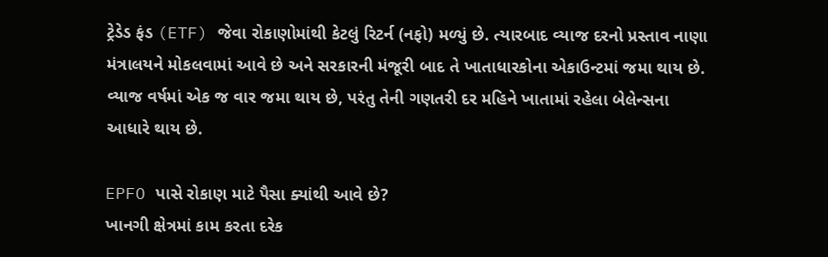ટ્રેડેડ ફંડ (ETF) જેવા રોકાણોમાંથી કેટલું રિટર્ન (નફો) મળ્યું છે. ત્યારબાદ વ્યાજ દરનો પ્રસ્તાવ નાણા મંત્રાલયને મોકલવામાં આવે છે અને સરકારની મંજૂરી બાદ તે ખાતાધારકોના એકાઉન્ટમાં જમા થાય છે. વ્યાજ વર્ષમાં એક જ વાર જમા થાય છે, પરંતુ તેની ગણતરી દર મહિને ખાતામાં રહેલા બેલેન્સના આધારે થાય છે.

EPFO પાસે રોકાણ માટે પૈસા ક્યાંથી આવે છે?
ખાનગી ક્ષેત્રમાં કામ કરતા દરેક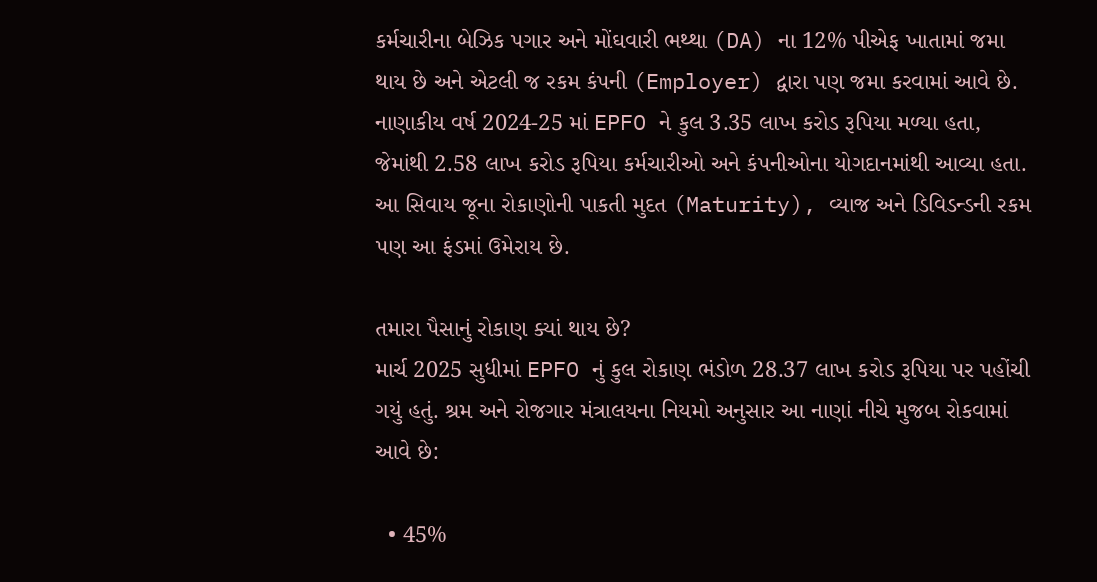કર્મચારીના બેઝિક પગાર અને મોંઘવારી ભથ્થા (DA) ના 12% પીએફ ખાતામાં જમા થાય છે અને એટલી જ રકમ કંપની (Employer) દ્વારા પણ જમા કરવામાં આવે છે. નાણાકીય વર્ષ 2024-25 માં EPFO ને કુલ 3.35 લાખ કરોડ રૂપિયા મળ્યા હતા, જેમાંથી 2.58 લાખ કરોડ રૂપિયા કર્મચારીઓ અને કંપનીઓના યોગદાનમાંથી આવ્યા હતા. આ સિવાય જૂના રોકાણોની પાકતી મુદત (Maturity), વ્યાજ અને ડિવિડન્ડની રકમ પણ આ ફંડમાં ઉમેરાય છે.

તમારા પૈસાનું રોકાણ ક્યાં થાય છે?
માર્ચ 2025 સુધીમાં EPFO નું કુલ રોકાણ ભંડોળ 28.37 લાખ કરોડ રૂપિયા પર પહોંચી ગયું હતું. શ્રમ અને રોજગાર મંત્રાલયના નિયમો અનુસાર આ નાણાં નીચે મુજબ રોકવામાં આવે છે:

  • 45%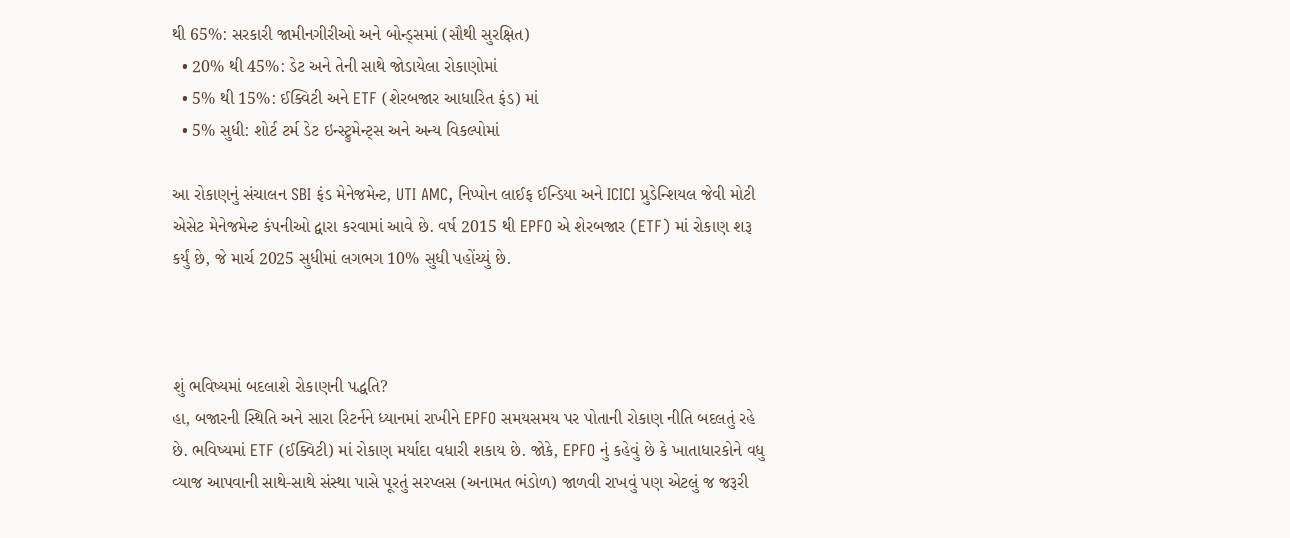થી 65%: સરકારી જામીનગીરીઓ અને બોન્ડ્સમાં (સૌથી સુરક્ષિત)
  • 20% થી 45%: ડેટ અને તેની સાથે જોડાયેલા રોકાણોમાં
  • 5% થી 15%: ઈક્વિટી અને ETF (શેરબજાર આધારિત ફંડ) માં
  • 5% સુધી: શોર્ટ ટર્મ ડેટ ઇન્સ્ટ્રુમેન્ટ્સ અને અન્ય વિકલ્પોમાં

આ રોકાણનું સંચાલન SBI ફંડ મેનેજમેન્ટ, UTI AMC, નિપ્પોન લાઈફ ઈન્ડિયા અને ICICI પ્રુડેન્શિયલ જેવી મોટી એસેટ મેનેજમેન્ટ કંપનીઓ દ્વારા કરવામાં આવે છે. વર્ષ 2015 થી EPFO એ શેરબજાર (ETF) માં રોકાણ શરૂ કર્યું છે, જે માર્ચ 2025 સુધીમાં લગભગ 10% સુધી પહોંચ્યું છે.



શું ભવિષ્યમાં બદલાશે રોકાણની પદ્ધતિ?
હા, બજારની સ્થિતિ અને સારા રિટર્નને ધ્યાનમાં રાખીને EPFO સમયસમય પર પોતાની રોકાણ નીતિ બદલતું રહે છે. ભવિષ્યમાં ETF (ઈક્વિટી) માં રોકાણ મર્યાદા વધારી શકાય છે. જોકે, EPFO નું કહેવું છે કે ખાતાધારકોને વધુ વ્યાજ આપવાની સાથે-સાથે સંસ્થા પાસે પૂરતું સરપ્લસ (અનામત ભંડોળ) જાળવી રાખવું પણ એટલું જ જરૂરી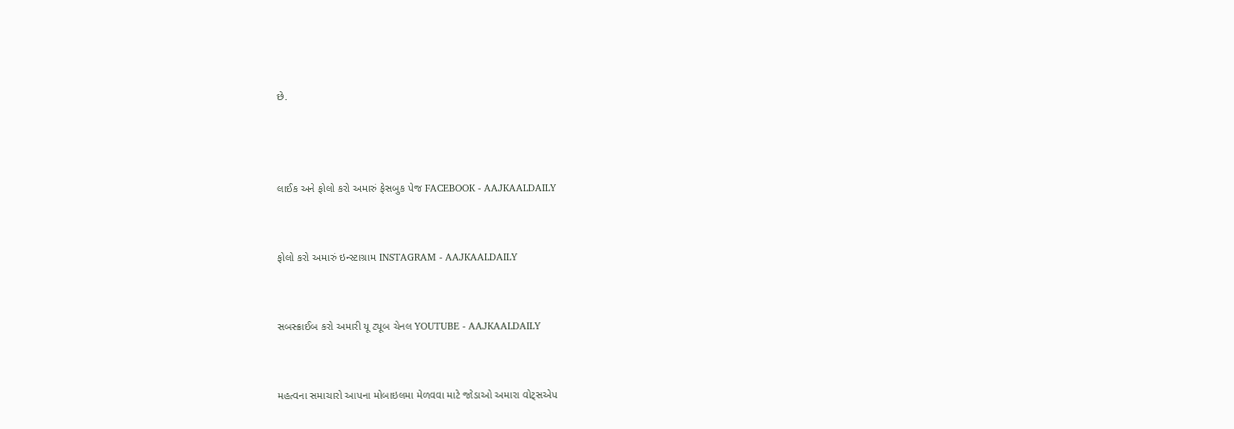છે.



લાઈક અને ફોલો કરો અમારું ફેસબુક પેજ FACEBOOK - AAJKAALDAILY


ફોલો કરો અમારું ઇન્સ્ટાગ્રામ INSTAGRAM - AAJKAALDAILY


સબસ્ક્રાઈબ કરો અમારી યૂ ટ્યૂબ ચેનલ YOUTUBE - AAJKAALDAILY


મહત્વના સમાચારો આપના મોબાઇલમા મેળવવા માટે જોડાઓ અમારા વોટ્સએપ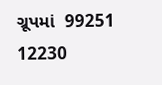ગ્રૂપમાં  99251 12230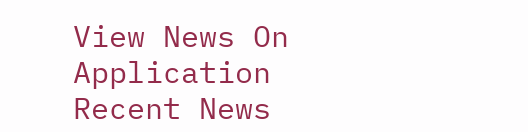View News On Application
Recent News